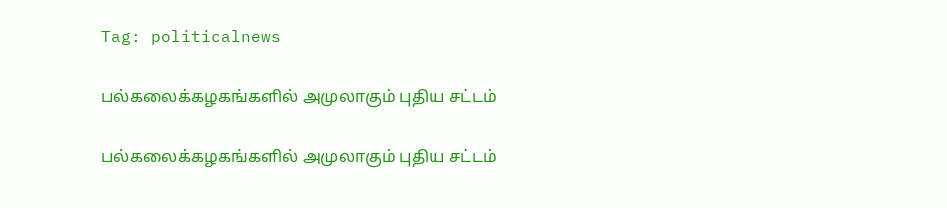Tag: politicalnews

பல்கலைக்கழகங்களில் அமுலாகும் புதிய சட்டம்

பல்கலைக்கழகங்களில் அமுலாகும் புதிய சட்டம்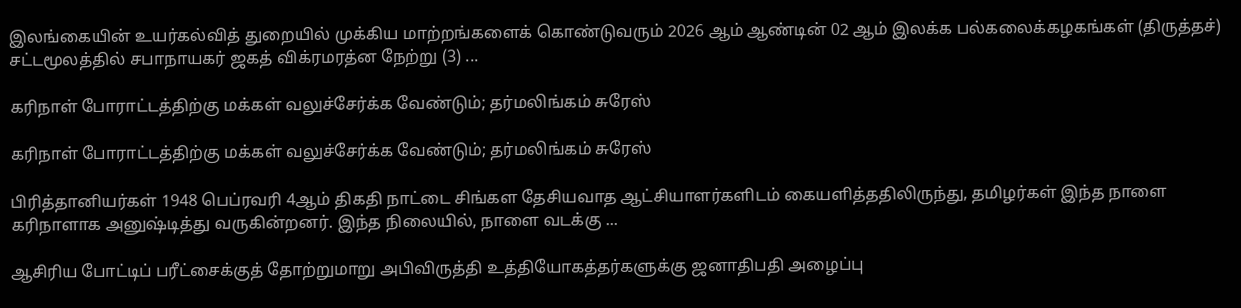இலங்கையின் உயர்கல்வித் துறையில் முக்கிய மாற்றங்களைக் கொண்டுவரும் 2026 ஆம் ஆண்டின் 02 ஆம் இலக்க பல்கலைக்கழகங்கள் (திருத்தச்) சட்டமூலத்தில் சபாநாயகர் ஜகத் விக்ரமரத்ன நேற்று (3) ...

கரிநாள் போராட்டத்திற்கு மக்கள் வலுச்சேர்க்க வேண்டும்; தர்மலிங்கம் சுரேஸ்

கரிநாள் போராட்டத்திற்கு மக்கள் வலுச்சேர்க்க வேண்டும்; தர்மலிங்கம் சுரேஸ்

பிரித்தானியர்கள் 1948 பெப்ரவரி 4ஆம் திகதி நாட்டை சிங்கள தேசியவாத ஆட்சியாளர்களிடம் கையளித்ததிலிருந்து, தமிழர்கள் இந்த நாளை கரிநாளாக அனுஷ்டித்து வருகின்றனர். இந்த நிலையில், நாளை வடக்கு ...

ஆசிரிய போட்டிப் பரீட்சைக்குத் தோற்றுமாறு அபிவிருத்தி உத்தியோகத்தர்களுக்கு ஜனாதிபதி அழைப்பு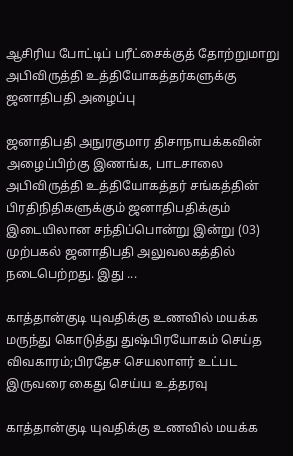ஆசிரிய போட்டிப் பரீட்சைக்குத் தோற்றுமாறு அபிவிருத்தி உத்தியோகத்தர்களுக்கு ஜனாதிபதி அழைப்பு

ஜனாதிபதி அநுரகுமார திசாநாயக்கவின் அழைப்பிற்கு இணங்க, பாடசாலை அபிவிருத்தி உத்தியோகத்தர் சங்கத்தின் பிரதிநிதிகளுக்கும் ஜனாதிபதிக்கும் இடையிலான சந்திப்பொன்று இன்று (03) முற்பகல் ஜனாதிபதி அலுவலகத்தில் நடைபெற்றது. இது ...

காத்தான்குடி யுவதிக்கு உணவில் மயக்க மருந்து கொடுத்து துஷ்பிரயோகம் செய்த விவகாரம்;பிரதேச செயலாளர் உட்பட இருவரை கைது செய்ய உத்தரவு

காத்தான்குடி யுவதிக்கு உணவில் மயக்க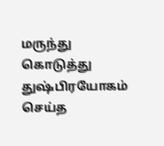மருந்து கொடுத்து துஷ்பிரயோகம் செய்த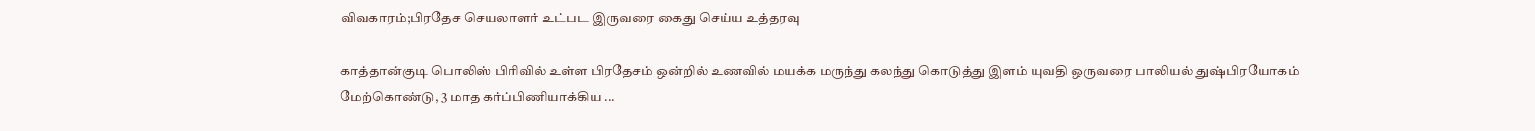விவகாரம்;பிரதேச செயலாளர் உட்பட இருவரை கைது செய்ய உத்தரவு

காத்தான்குடி பொலிஸ் பிரிவில் உள்ள பிரதேசம் ஒன்றில் உணவில் மயக்க மருந்து கலந்து கொடுத்து இளம் யுவதி ஒருவரை பாலியல் துஷ்பிரயோகம் மேற்கொண்டு, 3 மாத கர்ப்பிணியாக்கிய ...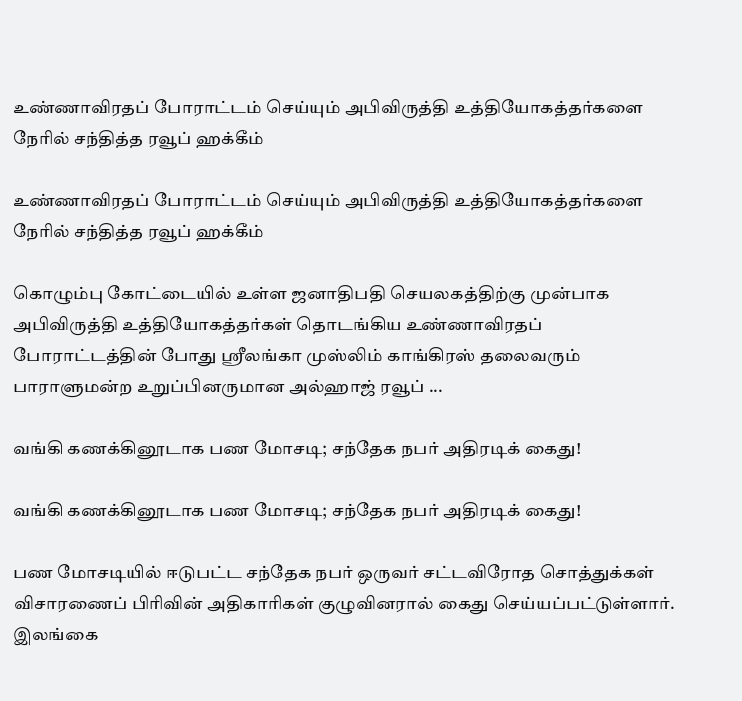உண்ணாவிரதப் போராட்டம் செய்யும் அபிவிருத்தி உத்தியோகத்தர்களை நேரில் சந்தித்த ரவூப் ஹக்கீம்

உண்ணாவிரதப் போராட்டம் செய்யும் அபிவிருத்தி உத்தியோகத்தர்களை நேரில் சந்தித்த ரவூப் ஹக்கீம்

கொழும்பு கோட்டையில் உள்ள ஜனாதிபதி செயலகத்திற்கு முன்பாக அபிவிருத்தி உத்தியோகத்தர்கள் தொடங்கிய உண்ணாவிரதப் போராட்டத்தின் போது ஸ்ரீலங்கா முஸ்லிம் காங்கிரஸ் தலைவரும் பாராளுமன்ற உறுப்பினருமான அல்ஹாஜ் ரவூப் ...

வங்கி கணக்கினூடாக பண மோசடி; சந்தேக நபர் அதிரடிக் கைது!

வங்கி கணக்கினூடாக பண மோசடி; சந்தேக நபர் அதிரடிக் கைது!

பண மோசடியில் ஈடுபட்ட சந்தேக நபர் ஒருவர் சட்டவிரோத சொத்துக்கள் விசாரணைப் பிரிவின் அதிகாரிகள் குழுவினரால் கைது செய்யப்பட்டுள்ளார். இலங்கை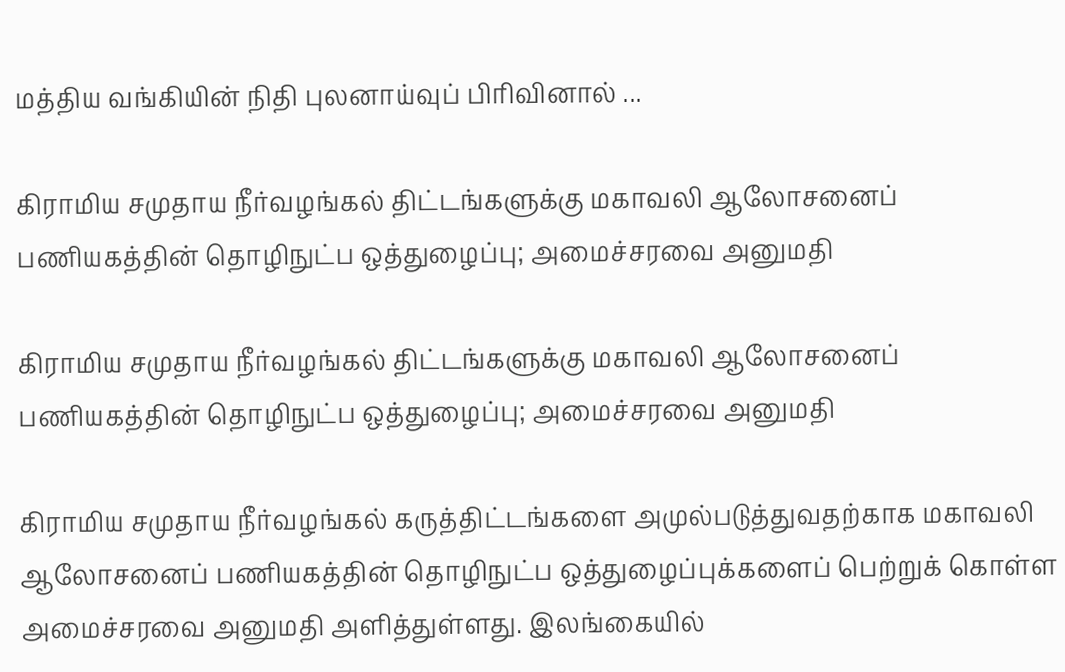மத்திய வங்கியின் நிதி புலனாய்வுப் பிரிவினால் ...

கிராமிய சமுதாய நீர்வழங்கல் திட்டங்களுக்கு மகாவலி ஆலோசனைப் பணியகத்தின் தொழிநுட்ப ஒத்துழைப்பு; அமைச்சரவை அனுமதி

கிராமிய சமுதாய நீர்வழங்கல் திட்டங்களுக்கு மகாவலி ஆலோசனைப் பணியகத்தின் தொழிநுட்ப ஒத்துழைப்பு; அமைச்சரவை அனுமதி

கிராமிய சமுதாய நீர்வழங்கல் கருத்திட்டங்களை அமுல்படுத்துவதற்காக மகாவலி ஆலோசனைப் பணியகத்தின் தொழிநுட்ப ஒத்துழைப்புக்களைப் பெற்றுக் கொள்ள அமைச்சரவை அனுமதி அளித்துள்ளது. இலங்கையில்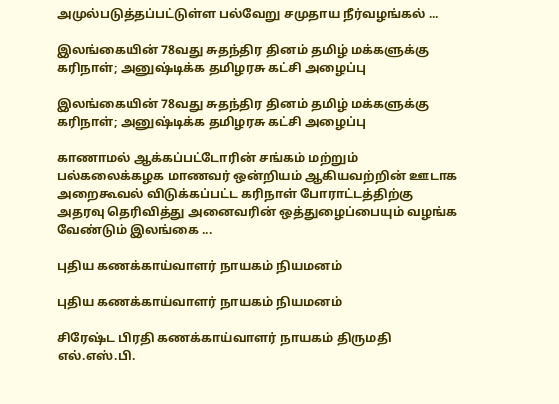அமுல்படுத்தப்பட்டுள்ள பல்வேறு சமுதாய நீர்வழங்கல் ...

இலங்கையின் 78வது சுதந்திர தினம் தமிழ் மக்களுக்கு கரிநாள்; அனுஷ்டிக்க தமிழரசு கட்சி அழைப்பு

இலங்கையின் 78வது சுதந்திர தினம் தமிழ் மக்களுக்கு கரிநாள்; அனுஷ்டிக்க தமிழரசு கட்சி அழைப்பு

காணாமல் ஆக்கப்பட்டோரின் சங்கம் மற்றும் பல்கலைக்கழக மாணவர் ஒன்றியம் ஆகியவற்றின் ஊடாக அறைகூவல் விடுக்கப்பட்ட கரிநாள் போராட்டத்திற்கு அதரவு தெரிவித்து அனைவரின் ஒத்துழைப்பையும் வழங்க வேண்டும் இலங்கை ...

புதிய கணக்காய்வாளர் நாயகம் நியமனம்

புதிய கணக்காய்வாளர் நாயகம் நியமனம்

சிரேஷ்ட பிரதி கணக்காய்வாளர் நாயகம் திருமதி எல்.எஸ்.பி.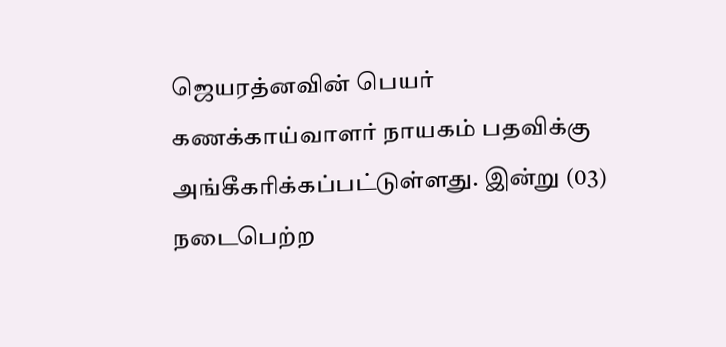ஜெயரத்னவின் பெயர் கணக்காய்வாளர் நாயகம் பதவிக்கு அங்கீகரிக்கப்பட்டுள்ளது. இன்று (03) நடைபெற்ற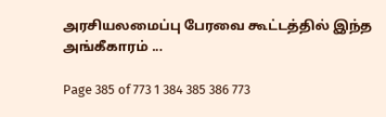அரசியலமைப்பு பேரவை கூட்டத்தில் இந்த அங்கீகாரம் ...

Page 385 of 773 1 384 385 386 773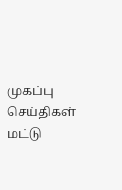முகப்பு
செய்திகள்
மட்டு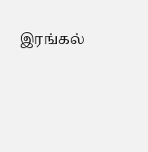இரங்கல்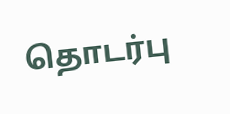தொடர்பு